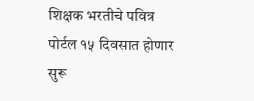शिक्षक भरतीचे पवित्र पोर्टल १५ दिवसात होणार सुरू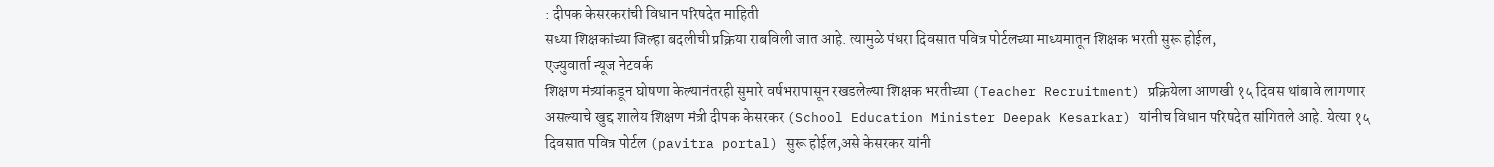: दीपक केसरकरांची विधान परिषदेत माहिती
सध्या शिक्षकांच्या जिल्हा बदलीची प्रक्रिया राबविली जात आहे. त्यामुळे पंधरा दिवसात पवित्र पोर्टलच्या माध्यमातून शिक्षक भरती सुरू होईल,
एज्युवार्ता न्यूज नेटवर्क
शिक्षण मंत्र्यांकडून घोषणा केल्यानंतरही सुमारे वर्षभरापासून रखडलेल्या शिक्षक भरतीच्या (Teacher Recruitment) प्रक्रियेला आणखी १५ दिवस थांबावे लागणार असल्याचे खुद्द शालेय शिक्षण मंत्री दीपक केसरकर (School Education Minister Deepak Kesarkar) यांनीच विधान परिषदेत सांगितले आहे. येत्या १५ दिवसात पवित्र पोर्टल (pavitra portal) सुरू होईल,असे केसरकर यांनी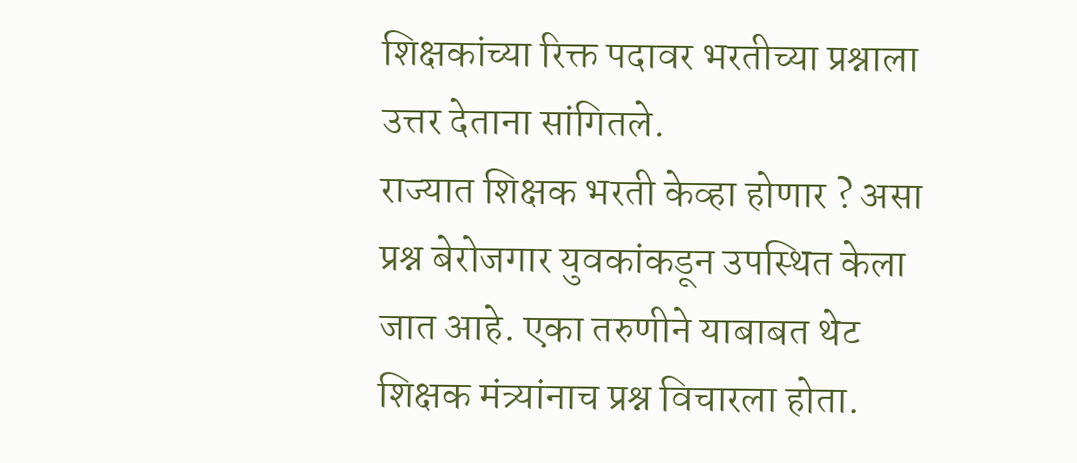शिक्षकांच्या रिक्त पदावर भरतीच्या प्रश्नाला उत्तर देताना सांगितले.
राज्यात शिक्षक भरती केव्हा होणार ? असा प्रश्न बेरोजगार युवकांकडून उपस्थित केला जात आहे. एका तरुणीने याबाबत थेट शिक्षक मंत्र्यांनाच प्रश्न विचारला होता.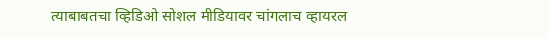त्याबाबतचा व्हिडिओ सोशल मीडियावर चांगलाच व्हायरल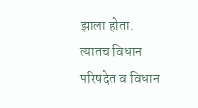झाला होता. त्यातच विधान परिषदेत व विधान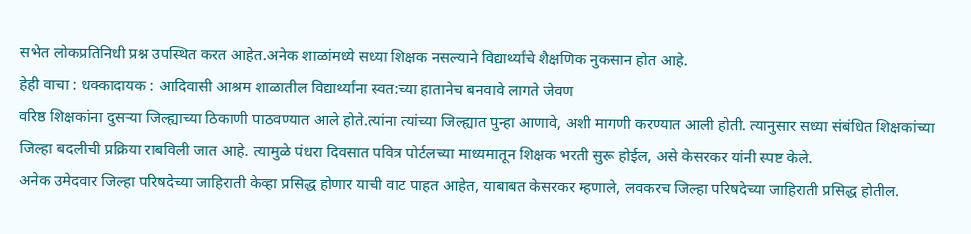सभेत लोकप्रतिनिधी प्रश्न उपस्थित करत आहेत.अनेक शाळांमध्ये सध्या शिक्षक नसल्याने विद्यार्थ्यांचे शैक्षणिक नुकसान होत आहे.
हेही वाचा : धक्कादायक : आदिवासी आश्रम शाळातील विद्यार्थ्यांना स्वत:च्या हातानेच बनवावे लागते जेवण
वरिष्ठ शिक्षकांना दुसऱ्या जिल्ह्याच्या ठिकाणी पाठवण्यात आले होते.त्यांना त्यांच्या जिल्ह्यात पुन्हा आणावे, अशी मागणी करण्यात आली होती. त्यानुसार सध्या संबंधित शिक्षकांच्या जिल्हा बदलीची प्रक्रिया राबविली जात आहे. त्यामुळे पंधरा दिवसात पवित्र पोर्टलच्या माध्यमातून शिक्षक भरती सुरू होईल, असे केसरकर यांनी स्पष्ट केले.
अनेक उमेदवार जिल्हा परिषदेच्या जाहिराती केव्हा प्रसिद्ध होणार याची वाट पाहत आहेत, याबाबत केसरकर म्हणाले, लवकरच जिल्हा परिषदेच्या जाहिराती प्रसिद्ध होतील.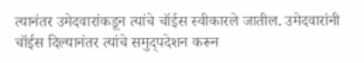त्यानंतर उमेदवारांकडून त्यांचे चॉईस स्वीकारले जातील. उमेदवारांनी चॉईस दिल्यानंतर त्यांचे समुद्पदेशन करून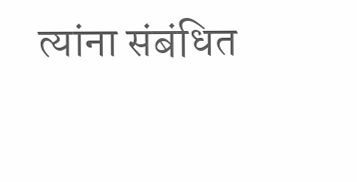त्यांना संबंधित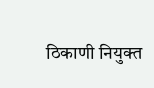ठिकाणी नियुक्त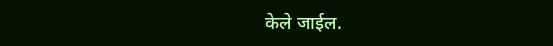केले जाईल.